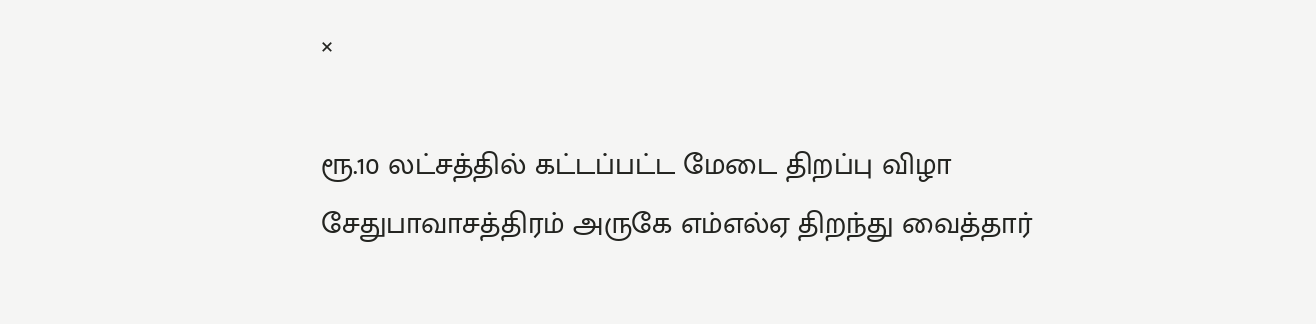×

ரூ.10 லட்சத்தில் கட்டப்பட்ட மேடை திறப்பு விழா சேதுபாவாசத்திரம் அருகே எம்எல்ஏ திறந்து வைத்தார்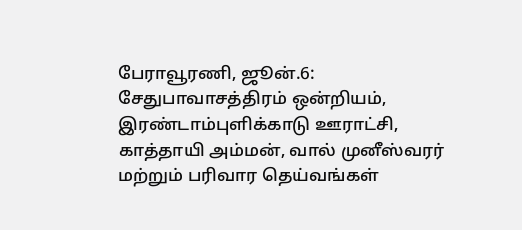பேராவூரணி, ஜூன்.6: சேதுபாவாசத்திரம் ஒன்றியம், இரண்டாம்புளிக்காடு ஊராட்சி, காத்தாயி அம்மன், வால் முனீஸ்வரர் மற்றும் பரிவார தெய்வங்கள்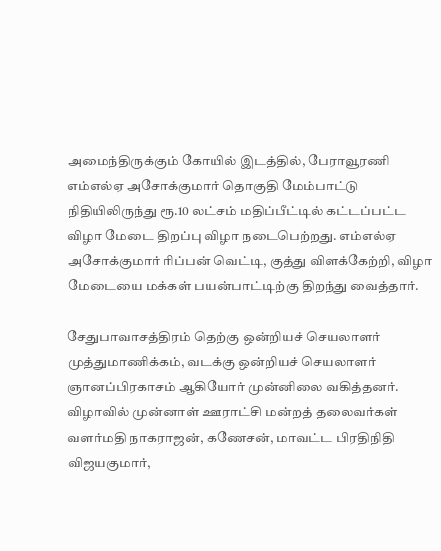அமைந்திருக்கும் கோயில் இடத்தில், பேராவூரணி எம்எல்ஏ அசோக்குமார் தொகுதி மேம்பாட்டு நிதியிலிருந்து ரூ.10 லட்சம் மதிப்பீட்டில் கட்டப்பட்ட விழா மேடை திறப்பு விழா நடைபெற்றது. எம்எல்ஏ அசோக்குமார் ரிப்பன் வெட்டி, குத்து விளக்கேற்றி, விழா மேடையை மக்கள் பயன்பாட்டிற்கு திறந்து வைத்தார்.

சேதுபாவாசத்திரம் தெற்கு ஒன்றியச் செயலாளர் முத்துமாணிக்கம், வடக்கு ஒன்றியச் செயலாளர் ஞானப்பிரகாசம் ஆகியோர் முன்னிலை வகித்தனர். விழாவில் முன்னாள் ஊராட்சி மன்றத் தலைவர்கள் வளர்மதி நாகராஜன், கணேசன், மாவட்ட பிரதிநிதி விஜயகுமார்,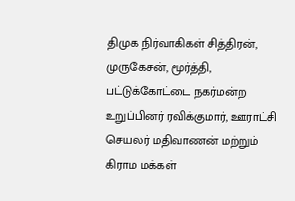திமுக நிர்வாகிகள் சித்திரன், முருகேசன், மூர்த்தி, பட்டுக்கோட்டை நகர்மன்ற உறுப்பினர் ரவிக்குமார், ஊராட்சி செயலர் மதிவாணன் மற்றும் கிராம மக்கள்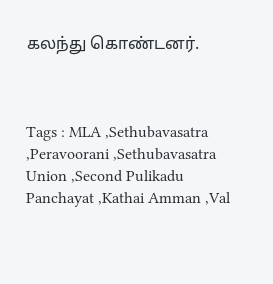கலந்து கொண்டனர்.



Tags : MLA ,Sethubavasatra ,Peravoorani ,Sethubavasatra Union ,Second Pulikadu Panchayat ,Kathai Amman ,Val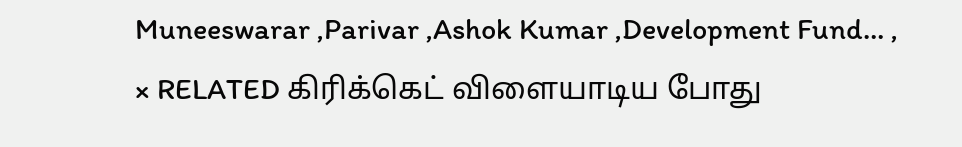Muneeswarar ,Parivar ,Ashok Kumar ,Development Fund… ,
× RELATED கிரிக்கெட் விளையாடிய போது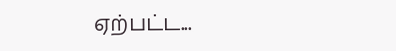ஏற்பட்ட...